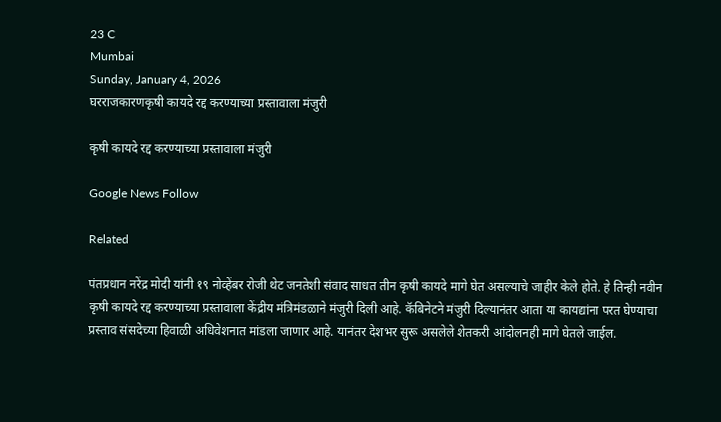23 C
Mumbai
Sunday, January 4, 2026
घरराजकारणकृषी कायदे रद्द करण्याच्या प्रस्तावाला मंजुरी

कृषी कायदे रद्द करण्याच्या प्रस्तावाला मंजुरी

Google News Follow

Related

पंतप्रधान नरेंद्र मोदी यांनी १९ नोव्हेंबर रोजी थेट जनतेशी संवाद साधत तीन कृषी कायदे मागे घेत असल्याचे जाहीर केले होते. हे तिन्ही नवीन कृषी कायदे रद्द करण्याच्या प्रस्तावाला केंद्रीय मंत्रिमंडळाने मंजुरी दिली आहे. कॅबिनेटने मंजुरी दिल्यानंतर आता या कायद्यांना परत घेण्याचा प्रस्ताव संसदेच्या हिवाळी अधिवेशनात मांडला जाणार आहे. यानंतर देशभर सुरू असलेले शेतकरी आंदोलनही मागे घेतले जाईल.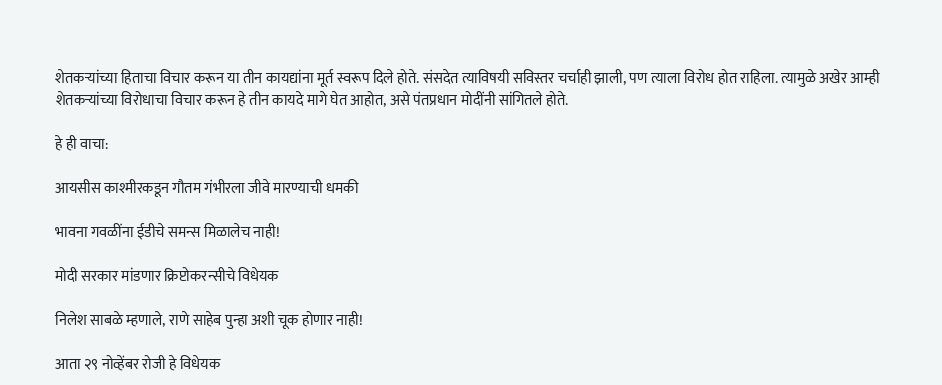शेतकऱ्यांच्या हिताचा विचार करून या तीन कायद्यांना मूर्त स्वरूप दिले होते. संसदेत त्याविषयी सविस्तर चर्चाही झाली, पण त्याला विरोध होत राहिला. त्यामुळे अखेर आम्ही शेतकऱ्यांच्या विरोधाचा विचार करून हे तीन कायदे मागे घेत आहोत, असे पंतप्रधान मोदींनी सांगितले होते.

हे ही वाचा:

आयसीस काश्मीरकडून गौतम गंभीरला जीवे मारण्याची धमकी

भावना गवळींना ईडीचे समन्स मिळालेच नाही!

मोदी सरकार मांडणार क्रिप्टोकरन्सीचे विधेयक

निलेश साबळे म्हणाले, राणे साहेब पुन्हा अशी चूक होणार नाही!

आता २९ नोव्हेंबर रोजी हे विधेयक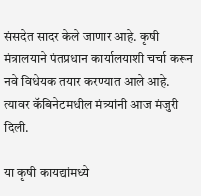संसदेत सादर केले जाणार आहे. कृषी मंत्रालयाने पंतप्रधान कार्यालयाशी चर्चा करून नवे विधेयक तयार करण्यात आले आहे. त्यावर कॅबिनेटमधील मंत्र्यांनी आज मंजुरी दिली.

या कृषी कायद्यांमध्ये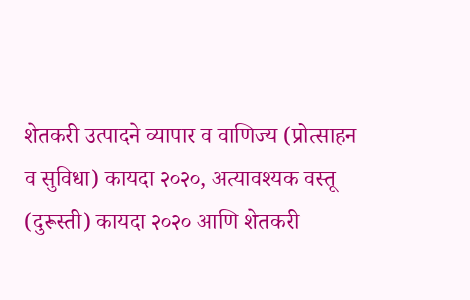शेतकरी उत्पादने व्यापार व वाणिज्य (प्रोत्साहन व सुविधा) कायदा २०२०, अत्यावश्यक वस्तू (दुरूस्ती) कायदा २०२० आणि शेतकरी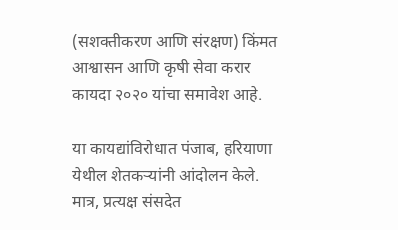(सशक्तीकरण आणि संरक्षण) किंमत आश्वासन आणि कृषी सेवा करार कायदा २०२० यांचा समावेश आहे.

या कायद्यांविरोधात पंजाब, हरियाणा येथील शेतकऱ्यांनी आंदोलन केले. मात्र, प्रत्यक्ष संसदेत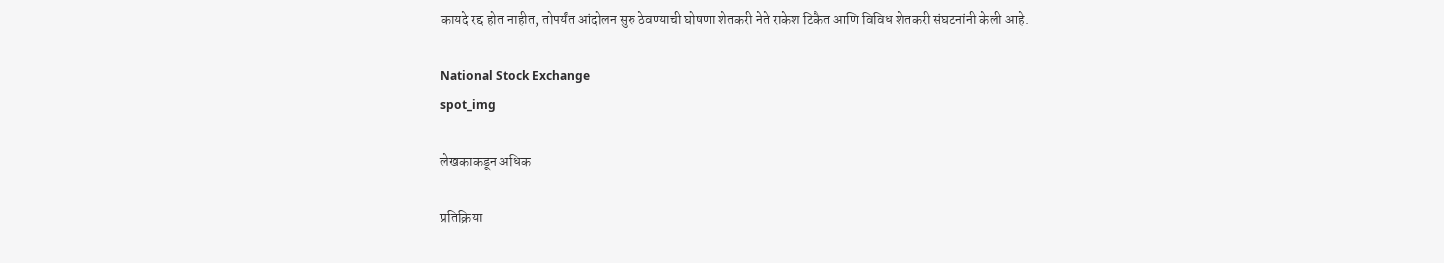कायदे रद्द होत नाहीत, तोपर्यंत आंदोलन सुरु ठेवण्याची घोषणा शेतकरी नेते राकेश टिकैत आणि विविध शेतकरी संघटनांनी केली आहे.

National Stock Exchange
spot_img

लेखकाकडून अधिक

प्रतिक्रिया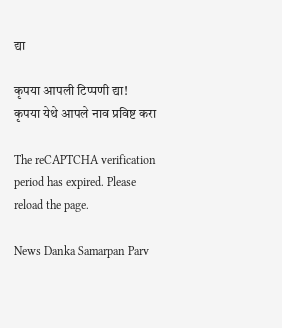द्या

कृपया आपली टिप्पणी द्या!
कृपया येथे आपले नाव प्रविष्ट करा

The reCAPTCHA verification period has expired. Please reload the page.

News Danka Samarpan Parv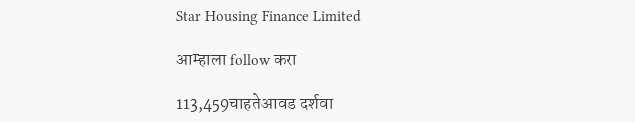Star Housing Finance Limited

आम्हाला follow करा

113,459चाहतेआवड दर्शवा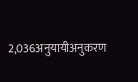2,036अनुयायीअनुकरण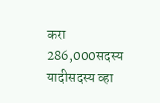करा
286,000सदस्य यादीसदस्य व्हा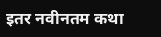इतर नवीनतम कथा